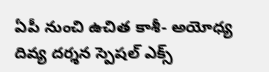ఏపీ నుంచి ఉచిత కాశీ- అయోధ్య దివ్య దర్శన స్పెషల్ ఎక్స్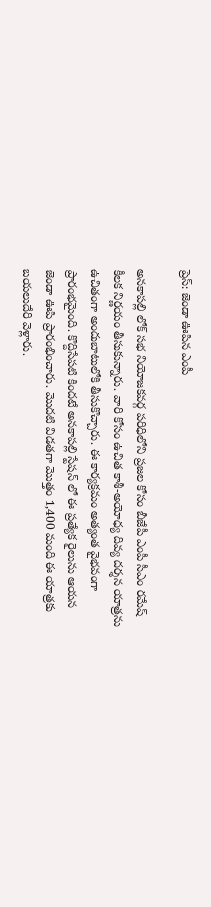ప్రెస్: జెండా ఊపిన ఎంపీ

అనకాపల్లి లోక్ సభ నియోజకవర్గ పరిధిలోని ప్రజల కోసం బీజేపీ ఎంపీ సీఎం రమేష్ కీలక నిర్ణయం తీసుకున్నారు. వారి కోసం ఉచిత కాశీ-అయోధ్య దివ్య దర్శన యాత్రను ఉచితంగా అందుబాటులోకి తీసుకొచ్చారు. ఈ కార్యక్రమం అత్యంత వైభవంగా ప్రారంభమైంది. కొద్దిసేపటి కిందటే అనకాపల్లి స్టేషన్ లో ఈ ప్రత్యేక రైలును ఆయన జెండా ఊపి ప్రారంభించారు. మొదటి విడతగా మొత్తం 1,400 మంది ఈ యాత్రకు బయలుదేరి వెళ్లారు.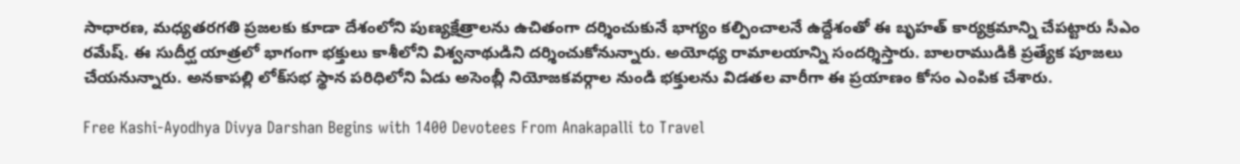సాధారణ, మధ్యతరగతి ప్రజలకు కూడా దేశంలోని పుణ్యక్షేత్రాలను ఉచితంగా దర్శించుకునే భాగ్యం కల్పించాలనే ఉద్దేశంతో ఈ బృహత్ కార్యక్రమాన్ని చేపట్టారు సీఎం రమేష్. ఈ సుదీర్ఘ యాత్రలో భాగంగా భక్తులు కాశీలోని విశ్వనాథుడిని దర్శించుకోనున్నారు. అయోధ్య రామాలయాన్ని సందర్శిస్తారు. బాలరాముడికి ప్రత్యేక పూజలు చేయనున్నారు. అనకాపల్లి లోక్‌సభ స్థాన పరిధిలోని ఏడు అసెంబ్లీ నియోజకవర్గాల నుండి భక్తులను విడతల వారీగా ఈ ప్రయాణం కోసం ఎంపిక చేశారు.

Free Kashi-Ayodhya Divya Darshan Begins with 1400 Devotees From Anakapalli to Travel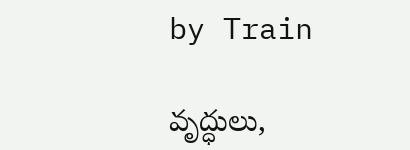by Train

వృద్ధులు,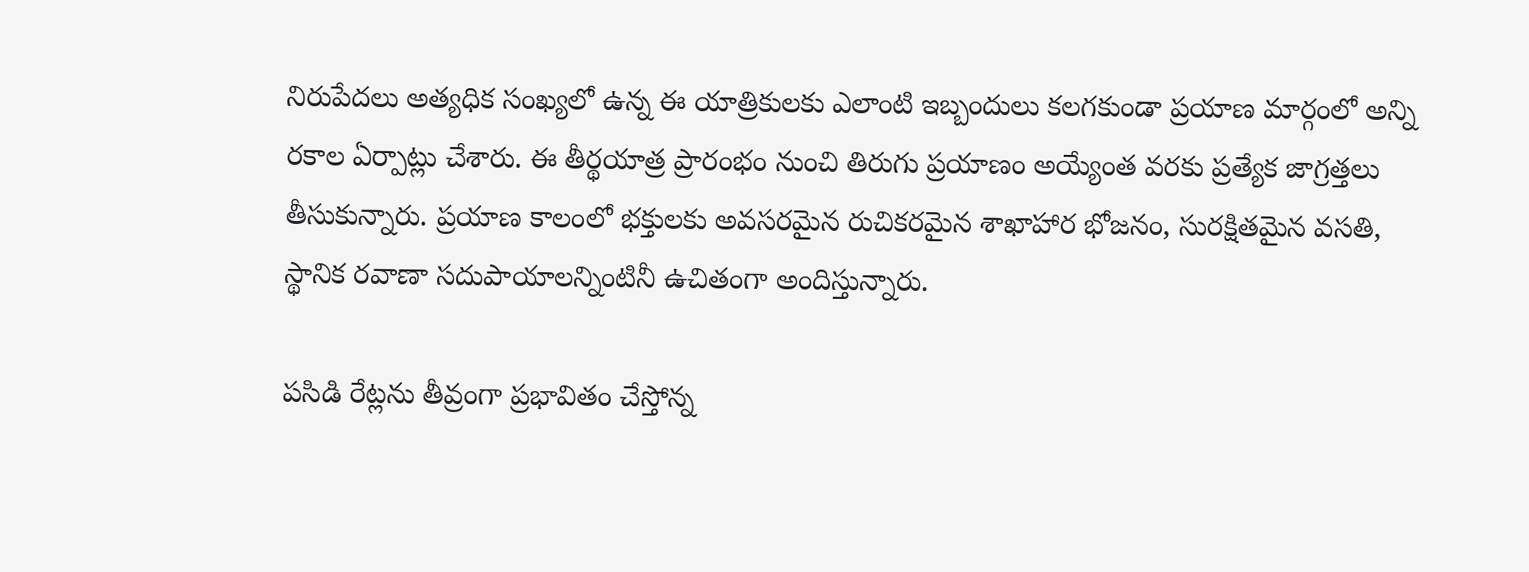నిరుపేదలు అత్యధిక సంఖ్యలో ఉన్న ఈ యాత్రికులకు ఎలాంటి ఇబ్బందులు కలగకుండా ప్రయాణ మార్గంలో అన్ని రకాల ఏర్పాట్లు చేశారు. ఈ తీర్థయాత్ర ప్రారంభం నుంచి తిరుగు ప్రయాణం అయ్యేంత వరకు ప్రత్యేక జాగ్రత్తలు తీసుకున్నారు. ప్రయాణ కాలంలో భక్తులకు అవసరమైన రుచికరమైన శాఖాహార భోజనం, సురక్షితమైన వసతి, స్థానిక రవాణా సదుపాయాలన్నింటినీ ఉచితంగా అందిస్తున్నారు.

పసిడి రేట్లను తీవ్రంగా ప్రభావితం చేస్తోన్న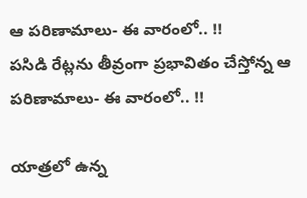ఆ పరిణామాలు- ఈ వారంలో.. !!
పసిడి రేట్లను తీవ్రంగా ప్రభావితం చేస్తోన్న ఆ పరిణామాలు- ఈ వారంలో.. !!

యాత్రలో ఉన్న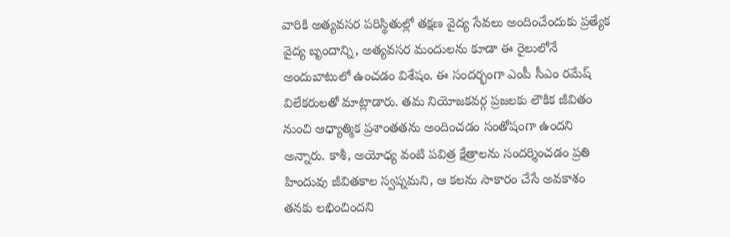వారికి అత్యవసర పరిస్థితుల్లో తక్షణ వైద్య సేవలు అందించేందుకు ప్రత్యేక వైద్య బృందాన్ని, అత్యవసర మందులను కూడా ఈ రైలులోనే అందుబాటులో ఉంచడం విశేషం. ఈ సందర్భంగా ఎంపీ సీఎం రమేష్ విలేకరులతో మాట్లాడారు. తమ నియోజకవర్గ ప్రజలకు లౌకిక జీవితం నుంచి ఆధ్యాత్మిక ప్రశాంతతను అందించడం సంతోషంగా ఉందని అన్నారు. కాశీ, అయోధ్య వంటి పవిత్ర క్షేత్రాలను సందర్శించడం ప్రతి హిందువు జీవితకాల స్వప్నమని, ఆ కలను సాకారం చేసే అవకాశం తనకు లభించిందని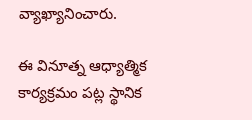వ్యాఖ్యానించారు.

ఈ వినూత్న ఆధ్యాత్మిక కార్యక్రమం పట్ల స్థానిక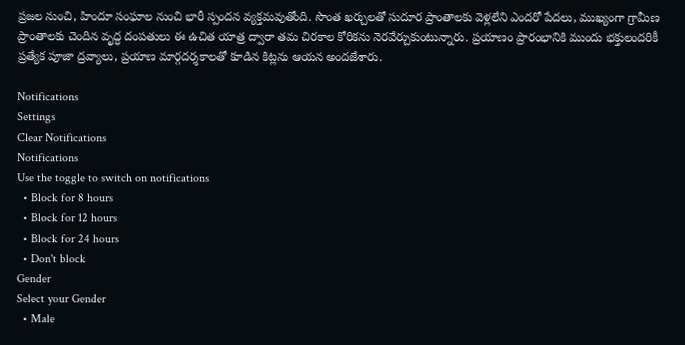ప్రజల నుంచి, హిందూ సంఘాల నుంచి భారీ స్పందన వ్యక్తమవుతోంది. సొంత ఖర్చులతో సుదూర ప్రాంతాలకు వెళ్లలేని ఎందరో పేదలు, ముఖ్యంగా గ్రామీణ ప్రాంతాలకు చెందిన వృద్ధ దంపతులు ఈ ఉచిత యాత్ర ద్వారా తమ చిరకాల కోరికను నెరవేర్చుకుంటున్నారు. ప్రయాణం ప్రారంభానికి ముందు భక్తులందరికీ ప్రత్యేక పూజా ద్రవ్యాలు, ప్రయాణ మార్గదర్శకాలతో కూడిన కిట్లను ఆయన అందజేశారు.

Notifications
Settings
Clear Notifications
Notifications
Use the toggle to switch on notifications
  • Block for 8 hours
  • Block for 12 hours
  • Block for 24 hours
  • Don't block
Gender
Select your Gender
  • Male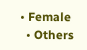• Female
  • Others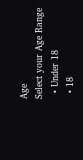Age
Select your Age Range
  • Under 18
  • 18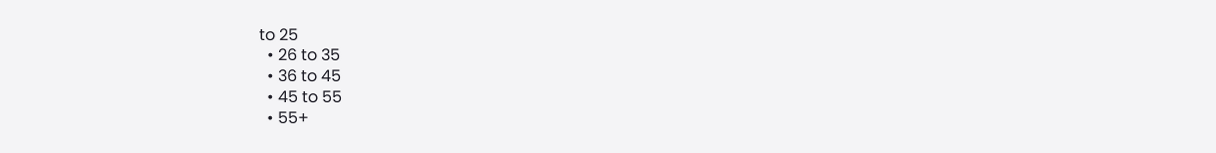to 25
  • 26 to 35
  • 36 to 45
  • 45 to 55
  • 55+